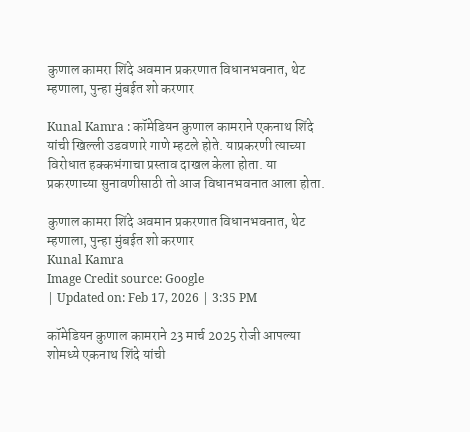कुणाल कामरा शिंदे अवमान प्रकरणात विधानभवनात, थेट म्हणाला, पुन्हा मुंबईत शो करणार

Kunal Kamra : कॉमेडियन कुणाल कामराने एकनाथ शिंदे यांची खिल्ली उडवणारे गाणे म्हटले होते. याप्रकरणी त्याच्या विरोधात हक्कभंगाचा प्रस्ताव दाखल केला होता. या प्रकरणाच्या सुनावणीसाठी तो आज विधानभवनात आला होता.

कुणाल कामरा शिंदे अवमान प्रकरणात विधानभवनात, थेट म्हणाला, पुन्हा मुंबईत शो करणार
Kunal Kamra
Image Credit source: Google
| Updated on: Feb 17, 2026 | 3:35 PM

कॉमेडियन कुणाल कामराने 23 मार्च 2025 रोजी आपल्या शोमध्ये एकनाथ शिंदे यांची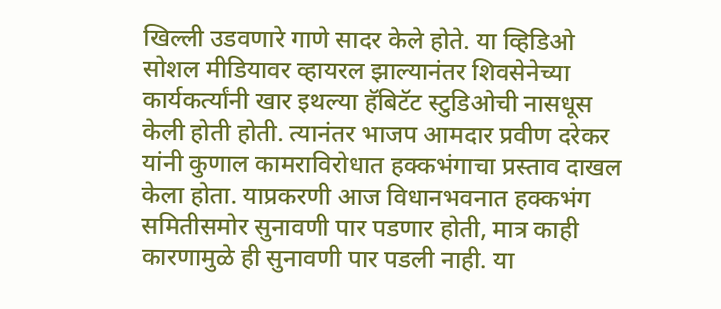खिल्ली उडवणारे गाणे सादर केले होते. या व्हिडिओ सोशल मीडियावर व्हायरल झाल्यानंतर शिवसेनेच्या कार्यकर्त्यांनी खार इथल्या हॅबिटॅट स्टुडिओची नासधूस केली होती होती. त्यानंतर भाजप आमदार प्रवीण दरेकर यांनी कुणाल कामराविरोधात हक्कभंगाचा प्रस्ताव दाखल केला होता. याप्रकरणी आज विधानभवनात हक्कभंग समितीसमोर सुनावणी पार पडणार होती, मात्र काही कारणामुळे ही सुनावणी पार पडली नाही. या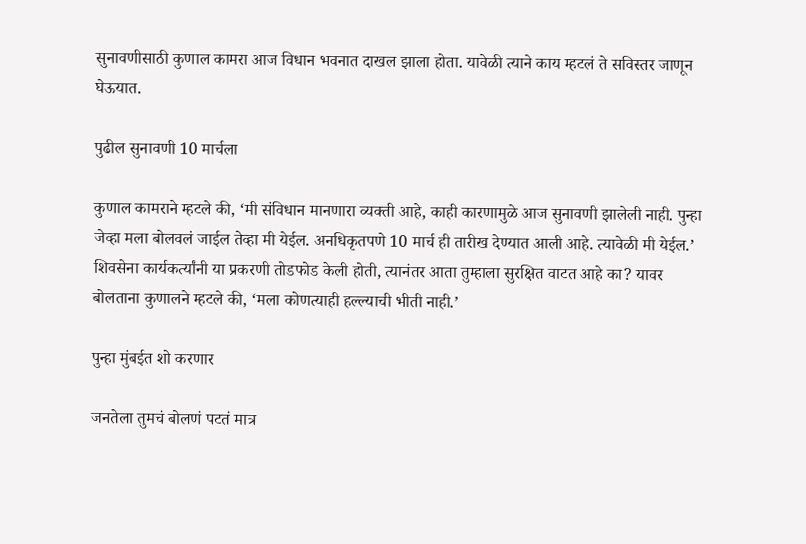सुनावणीसाठी कुणाल कामरा आज विधान भवनात दाखल झाला होता. यावेळी त्याने काय म्हटलं ते सविस्तर जाणून घेऊयात.

पुढील सुनावणी 10 मार्चला

कुणाल कामराने म्हटले की, ‘मी संविधान मानणारा व्यक्ती आहे, काही कारणामुळे आज सुनावणी झालेली नाही. पुन्हा जेव्हा मला बोलवलं जाईल तेव्हा मी येईल. अनधिकृतपणे 10 मार्च ही तारीख देण्यात आली आहे. त्यावेळी मी येईल.’ शिवसेना कार्यकर्त्यांनी या प्रकरणी तोडफोड केली होती, त्यानंतर आता तुम्हाला सुरक्षित वाटत आहे का? यावर बोलताना कुणालने म्हटले की, ‘मला कोणत्याही हल्ल्याची भीती नाही.’

पुन्हा मुंबईत शो करणार

जनतेला तुमचं बोलणं पटतं मात्र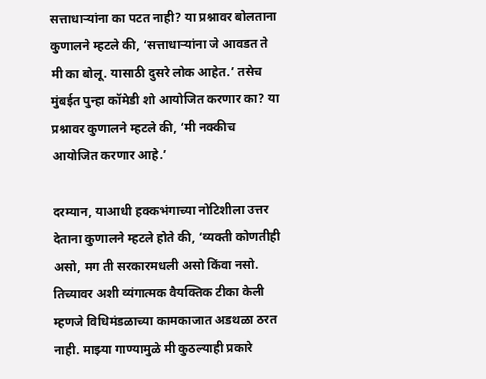सत्ताधाऱ्यांना का पटत नाही? या प्रश्नावर बोलताना कुणालने म्हटले की, ‘सत्ताधाऱ्यांना जे आवडत ते मी का बोलू. यासाठी दुसरे लोक आहेत.’ तसेच मुंबईत पुन्हा कॉमेडी शो आयोजित करणार का? या प्रश्नावर कुणालने म्हटले की, ‘मी नक्कीच आयोजित करणार आहे.’

दरम्यान, याआधी हक्कभंगाच्या नोटिशीला उत्तर देताना कुणालने म्हटले होते की, ‘व्यक्ती कोणतीही असो, मग ती सरकारमधली असो किंवा नसो. तिच्यावर अशी व्यंगात्मक वैयक्तिक टीका केली म्हणजे विधिमंडळाच्या कामकाजात अडथळा ठरत नाही. माझ्या गाण्यामुळे मी कुठल्याही प्रकारे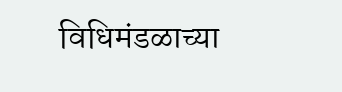विधिमंडळाच्या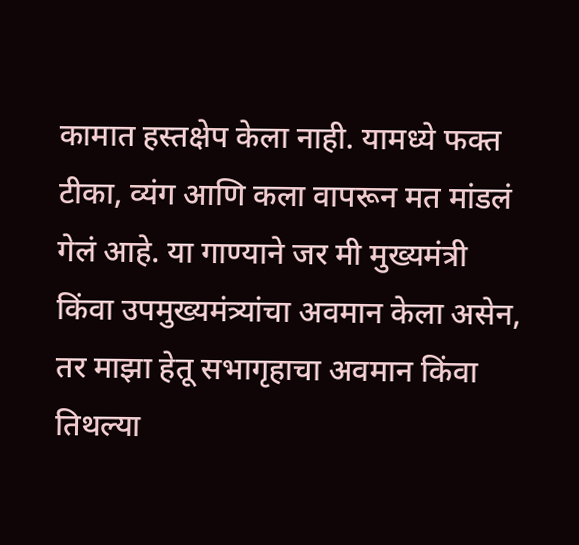कामात हस्तक्षेप केला नाही. यामध्ये फक्त टीका, व्यंग आणि कला वापरून मत मांडलं गेलं आहे. या गाण्याने जर मी मुख्यमंत्री किंवा उपमुख्यमंत्र्यांचा अवमान केला असेन, तर माझा हेतू सभागृहाचा अवमान किंवा तिथल्या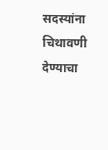सदस्यांना चिथावणी देण्याचा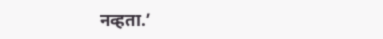नव्हता.’